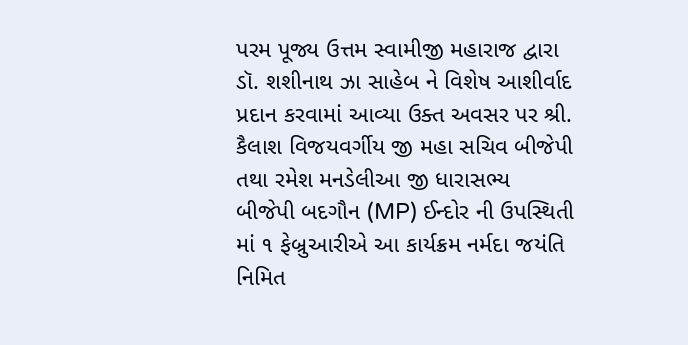પરમ પૂજ્ય ઉત્તમ સ્વામીજી મહારાજ દ્વારા ડૉ. શશીનાથ ઝા સાહેબ ને વિશેષ આશીર્વાદ પ્રદાન કરવામાં આવ્યા ઉક્ત અવસર પર શ્રી. કૈલાશ વિજયવર્ગીય જી મહા સચિવ બીજેપી તથા રમેશ મનડેલીઆ જી ધારાસભ્ય બીજેપી બદગૌન (MP) ઈન્દોર ની ઉપસ્થિતી માં ૧ ફેબ્રુઆરીએ આ કાર્યક્રમ નર્મદા જયંતિ નિમિત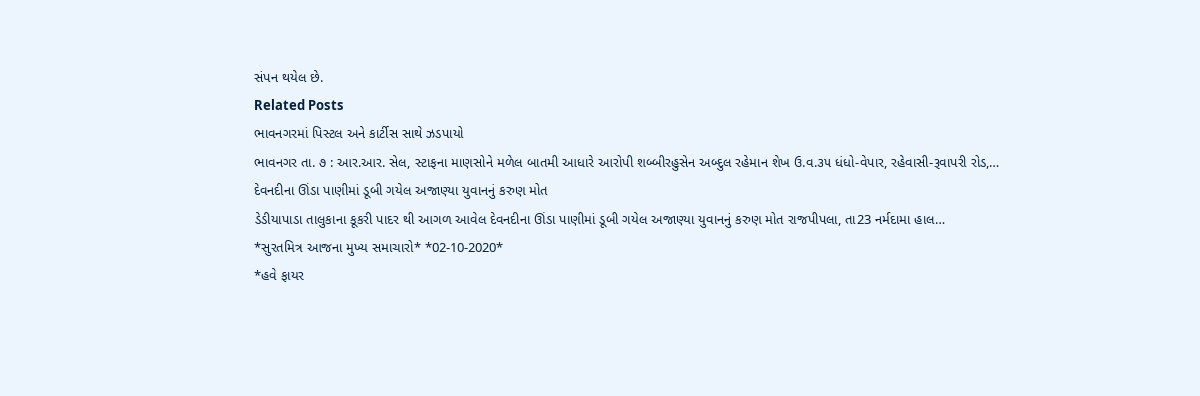સંપન થયેલ છે.
Related Posts
ભાવનગરમાં પિસ્ટલ અને કાર્ટીસ સાથે ઝડપાયો
ભાવનગર તા. ૭ : આર.આર. સેલ, સ્ટાફના માણસોને મળેલ બાતમી આધારે આરોપી શબ્બીરહુસેન અબ્દુલ રહેમાન શેખ ઉ.વ.૩૫ ધંધો-વેપાર, રહેવાસી-રૂવાપરી રોડ,…
દેવનદીના ઊંડા પાણીમાં ડૂબી ગયેલ અજાણ્યા યુવાનનું કરુણ મોત
ડેડીયાપાડા તાલુકાના કૂકરી પાદર થી આગળ આવેલ દેવનદીના ઊંડા પાણીમાં ડૂબી ગયેલ અજાણ્યા યુવાનનું કરુણ મોત રાજપીપલા, તા23 નર્મદામા હાલ…
*સુરતમિત્ર આજના મુખ્ય સમાચારો* *02-10-2020*
*હવે ફાયર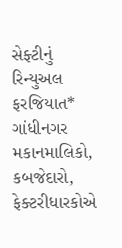સેફ્ટીનું રિન્યુઅલ ફરજિયાત* ગાંધીનગર મકાનમાલિકો, કબજેદારો, ફેક્ટરીધારકોએ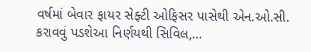વર્ષમાં બેવાર ફાયર સેફ્ટી ઓફિસર પાસેથી એન.ઓ.સી. કરાવવું પડશેઆ નિર્ણયથી સિવિલ,…